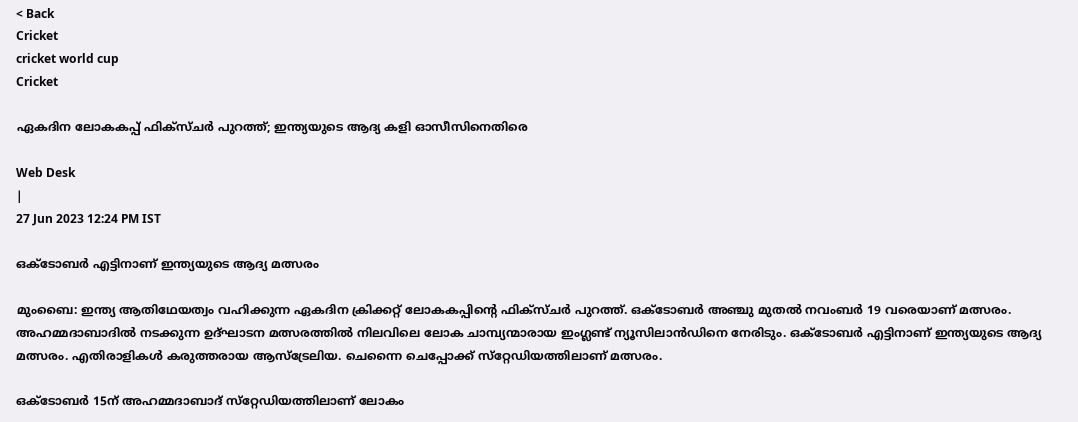< Back
Cricket
cricket world cup
Cricket

ഏകദിന ലോകകപ്പ് ഫിക്‌സ്ചർ പുറത്ത്; ഇന്ത്യയുടെ ആദ്യ കളി ഓസീസിനെതിരെ

Web Desk
|
27 Jun 2023 12:24 PM IST

ഒക്ടോബർ എട്ടിനാണ് ഇന്ത്യയുടെ ആദ്യ മത്സരം

മുംബൈ: ഇന്ത്യ ആതിഥേയത്വം വഹിക്കുന്ന ഏകദിന ക്രിക്കറ്റ് ലോകകപ്പിന്റെ ഫിക്‌സ്ചർ പുറത്ത്. ഒക്ടോബർ അഞ്ചു മുതൽ നവംബർ 19 വരെയാണ് മത്സരം. അഹമ്മദാബാദിൽ നടക്കുന്ന ഉദ്ഘാടന മത്സരത്തിൽ നിലവിലെ ലോക ചാമ്പ്യന്മാരായ ഇംഗ്ലണ്ട് ന്യൂസിലാൻഡിനെ നേരിടും. ഒക്ടോബർ എട്ടിനാണ് ഇന്ത്യയുടെ ആദ്യ മത്സരം. എതിരാളികൾ കരുത്തരായ ആസ്‌ട്രേലിയ. ചെന്നൈ ചെപ്പോക്ക് സ്‌റ്റേഡിയത്തിലാണ് മത്സരം.

ഒക്ടോബർ 15ന് അഹമ്മദാബാദ് സ്‌റ്റേഡിയത്തിലാണ് ലോകം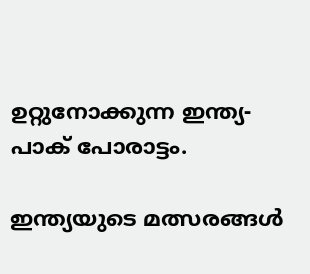ഉറ്റുനോക്കുന്ന ഇന്ത്യ-പാക് പോരാട്ടം.

ഇന്ത്യയുടെ മത്സരങ്ങൾ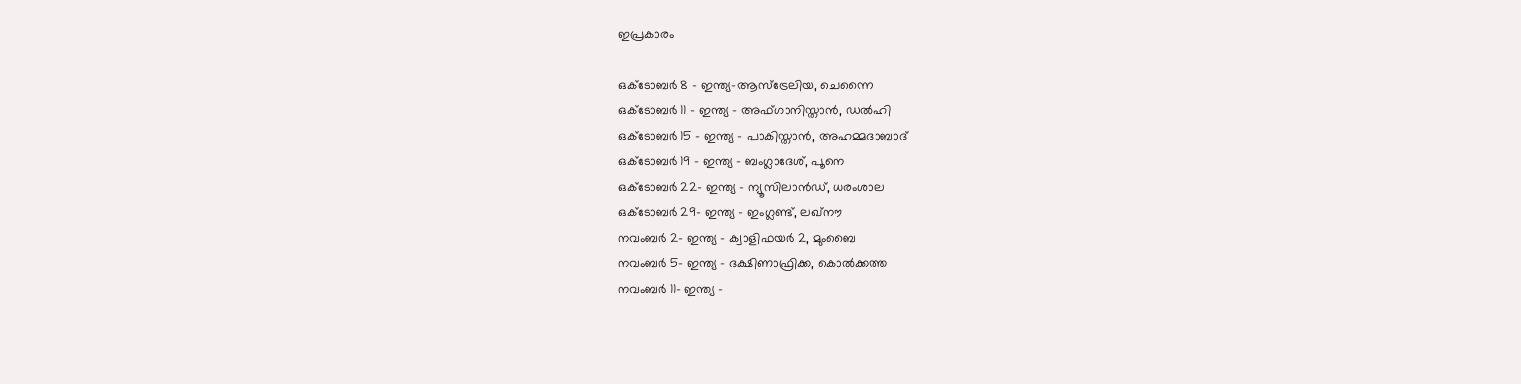ഇപ്രകാരം

ഒക്ടോബർ 8 - ഇന്ത്യ-ആസ്‌ട്രേലിയ, ചെന്നൈ
ഒക്ടോബർ 11 - ഇന്ത്യ - അഫ്ഗാനിസ്താൻ, ഡൽഹി
ഒക്ടോബർ 15 - ഇന്ത്യ - പാകിസ്താൻ, അഹമ്മദാബാദ്
ഒക്ടോബർ 19 - ഇന്ത്യ - ബംഗ്ലാദേശ്, പൂനെ
ഒക്ടോബർ 22- ഇന്ത്യ - ന്യൂസിലാൻഡ്, ധരംശാല
ഒക്ടോബർ 29- ഇന്ത്യ - ഇംഗ്ലണ്ട്, ലഖ്‌നൗ
നവംബർ 2- ഇന്ത്യ - ക്വാളിഫയർ 2, മുംബൈ
നവംബർ 5- ഇന്ത്യ - ദക്ഷിണാഫ്രിക്ക, കൊൽക്കത്ത
നവംബർ 11- ഇന്ത്യ -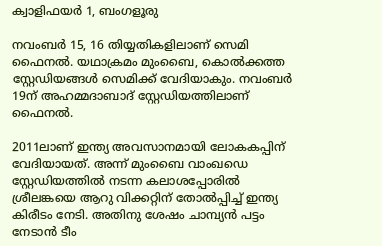ക്വാളിഫയർ 1, ബംഗളൂരു

നവംബർ 15, 16 തിയ്യതികളിലാണ് സെമി ഫൈനൽ. യഥാക്രമം മുംബൈ, കൊൽക്കത്ത സ്റ്റേഡിയങ്ങൾ സെമിക്ക് വേദിയാകും. നവംബർ 19ന് അഹമ്മദാബാദ് സ്റ്റേഡിയത്തിലാണ് ഫൈനൽ.

2011ലാണ് ഇന്ത്യ അവസാനമായി ലോകകപ്പിന് വേദിയായത്. അന്ന് മുംബൈ വാംഖഡെ സ്റ്റേഡിയത്തിൽ നടന്ന കലാശപ്പോരിൽ ശ്രീലങ്കയെ ആറു വിക്കറ്റിന് തോൽപ്പിച്ച് ഇന്ത്യ കിരീടം നേടി. അതിനു ശേഷം ചാമ്പ്യൻ പട്ടം നേടാൻ ടീം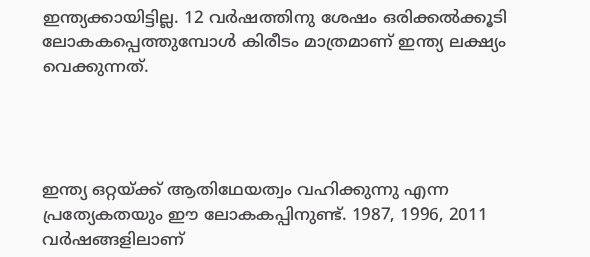ഇന്ത്യക്കായിട്ടില്ല. 12 വർഷത്തിനു ശേഷം ഒരിക്കൽക്കൂടി ലോകകപ്പെത്തുമ്പോൾ കിരീടം മാത്രമാണ് ഇന്ത്യ ലക്ഷ്യം വെക്കുന്നത്.




ഇന്ത്യ ഒറ്റയ്ക്ക് ആതിഥേയത്വം വഹിക്കുന്നു എന്ന പ്രത്യേകതയും ഈ ലോകകപ്പിനുണ്ട്. 1987, 1996, 2011 വർഷങ്ങളിലാണ്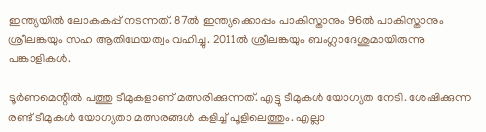ഇന്ത്യയിൽ ലോകകപ്പ് നടന്നത്. 87ൽ ഇന്ത്യക്കൊപ്പം പാകിസ്താനും 96ൽ പാകിസ്താനും ശ്രീലങ്കയും സഹ ആതിഥേയത്വം വഹിച്ചു. 2011ൽ ശ്രീലങ്കയും ബംഗ്ലാദേശുമായിരുന്നു പങ്കാളികൾ.

ടൂർണമെന്റിൽ പത്തു ടീമുകളാണ് മത്സരിക്കുന്നത്. എട്ടു ടീമുകൾ യോഗ്യത നേടി. ശേഷിക്കുന്ന രണ്ട് ടീമുകൾ യോഗ്യതാ മത്സരങ്ങൾ കളിച്ച് പൂളിലെത്തും. എല്ലാ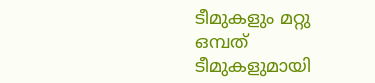ടീമുകളും മറ്റു ഒമ്പത് ടീമുകളുമായി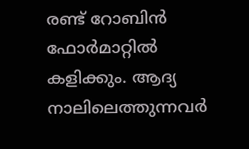രണ്ട് റോബിൻ ഫോർമാറ്റിൽ കളിക്കും. ആദ്യ നാലിലെത്തുന്നവർ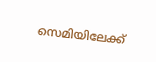സെമിയിലേക്ക്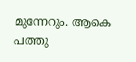മുന്നേറും. ആകെ പത്തു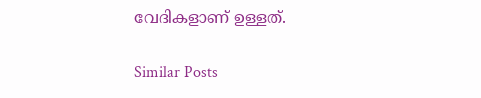വേദികളാണ് ഉള്ളത്.

Similar Posts